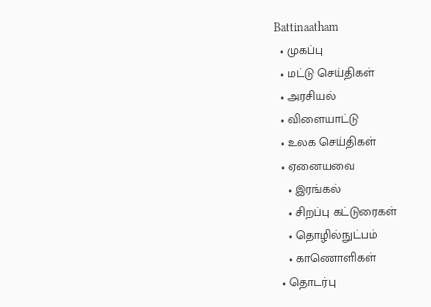Battinaatham
  • முகப்பு
  • மட்டு செய்திகள்
  • அரசியல்
  • விளையாட்டு
  • உலக செய்திகள்
  • ஏனையவை
    • இரங்கல்
    • சிறப்பு கட்டுரைகள்
    • தொழில்நுட்பம்
    • காணொளிகள்
  • தொடர்பு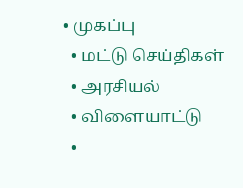• முகப்பு
  • மட்டு செய்திகள்
  • அரசியல்
  • விளையாட்டு
  •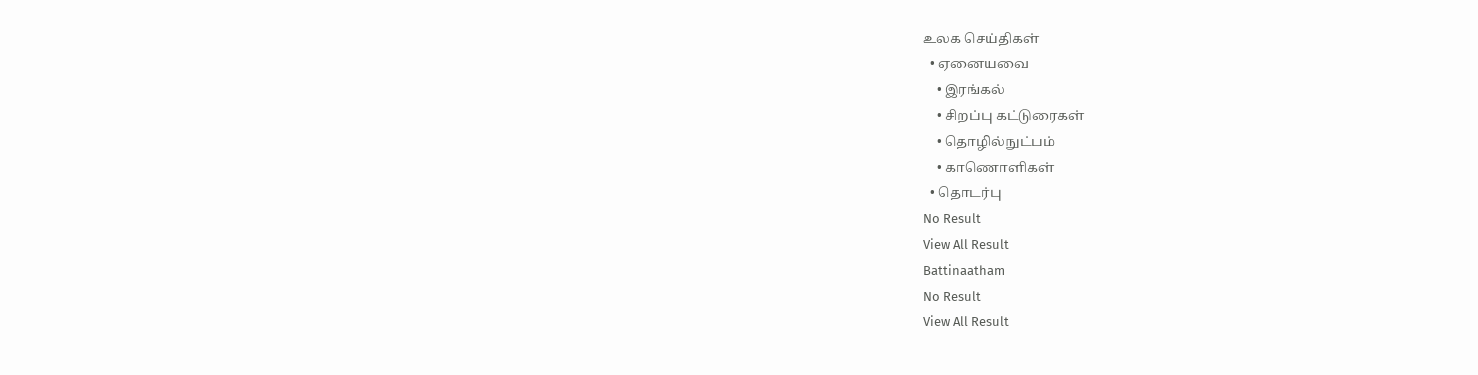உலக செய்திகள்
  • ஏனையவை
    • இரங்கல்
    • சிறப்பு கட்டுரைகள்
    • தொழில்நுட்பம்
    • காணொளிகள்
  • தொடர்பு
No Result
View All Result
Battinaatham
No Result
View All Result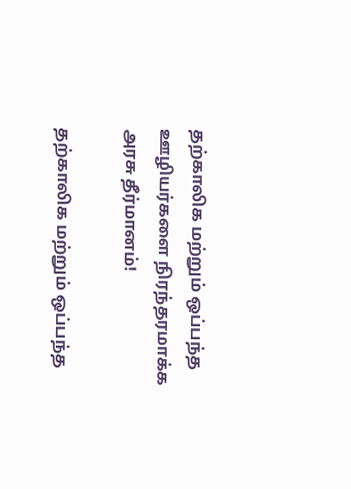தற்காலிக மற்றும் ஒப்பந்த ஊழியர்களை நிரந்தரமாக்க அரசு தீர்மானம்!

தற்காலிக மற்றும் ஒப்பந்த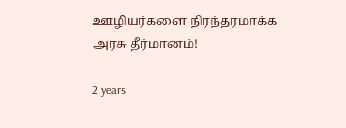ஊழியர்களை நிரந்தரமாக்க அரசு தீர்மானம்!

2 years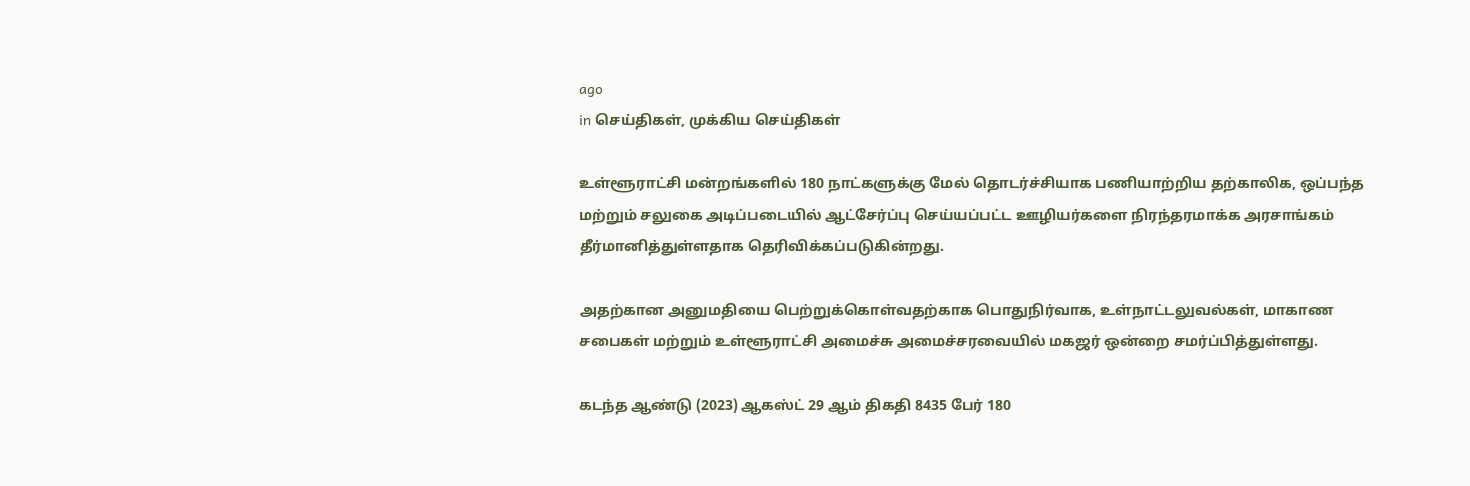ago
in செய்திகள், முக்கிய செய்திகள்

உள்ளூராட்சி மன்றங்களில் 180 நாட்களுக்கு மேல் தொடர்ச்சியாக பணியாற்றிய தற்காலிக, ஒப்பந்த மற்றும் சலுகை அடிப்படையில் ஆட்சேர்ப்பு செய்யப்பட்ட ஊழியர்களை நிரந்தரமாக்க அரசாங்கம் தீர்மானித்துள்ளதாக தெரிவிக்கப்படுகின்றது.

அதற்கான அனுமதியை பெற்றுக்கொள்வதற்காக பொதுநிர்வாக, உள்நாட்டலுவல்கள், மாகாண சபைகள் மற்றும் உள்ளூராட்சி அமைச்சு அமைச்சரவையில் மகஜர் ஒன்றை சமர்ப்பித்துள்ளது.

கடந்த ஆண்டு (2023) ஆகஸ்ட் 29 ஆம் திகதி 8435 பேர் 180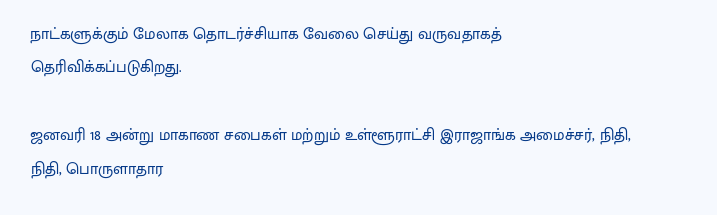நாட்களுக்கும் மேலாக தொடர்ச்சியாக வேலை செய்து வருவதாகத் தெரிவிக்கப்படுகிறது.

ஜனவரி 18 அன்று மாகாண சபைகள் மற்றும் உள்ளூராட்சி இராஜாங்க அமைச்சர், நிதி, நிதி, பொருளாதார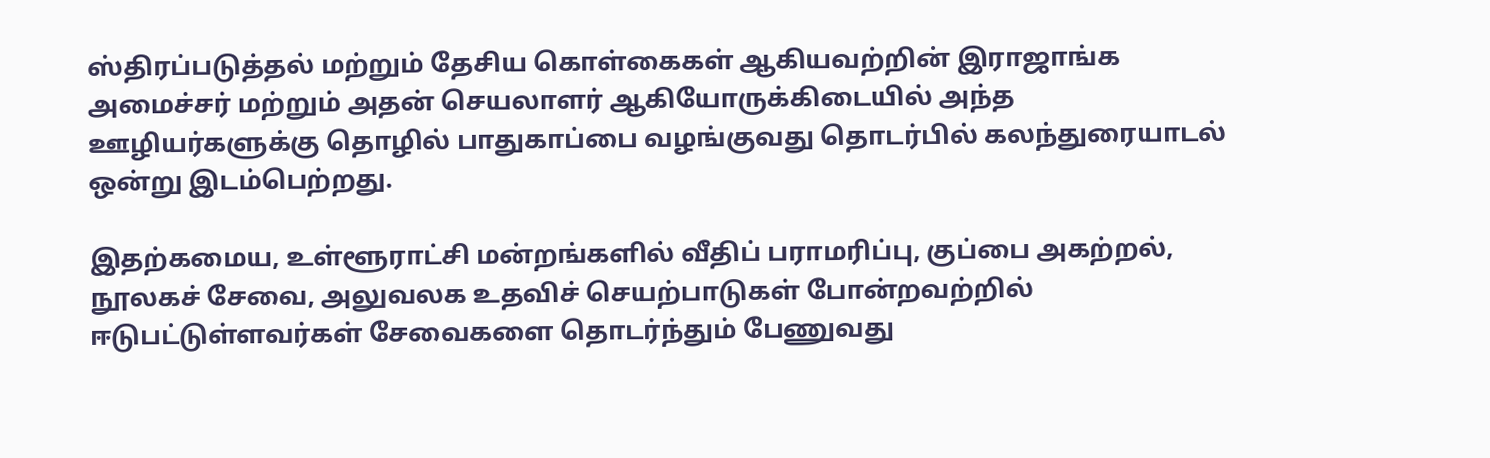ஸ்திரப்படுத்தல் மற்றும் தேசிய கொள்கைகள் ஆகியவற்றின் இராஜாங்க அமைச்சர் மற்றும் அதன் செயலாளர் ஆகியோருக்கிடையில் அந்த ஊழியர்களுக்கு தொழில் பாதுகாப்பை வழங்குவது தொடர்பில் கலந்துரையாடல் ஒன்று இடம்பெற்றது.

இதற்கமைய, உள்ளூராட்சி மன்றங்களில் வீதிப் பராமரிப்பு, குப்பை அகற்றல், நூலகச் சேவை, அலுவலக உதவிச் செயற்பாடுகள் போன்றவற்றில் ஈடுபட்டுள்ளவர்கள் சேவைகளை தொடர்ந்தும் பேணுவது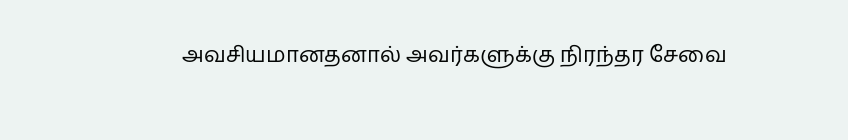அவசியமானதனால் அவர்களுக்கு நிரந்தர சேவை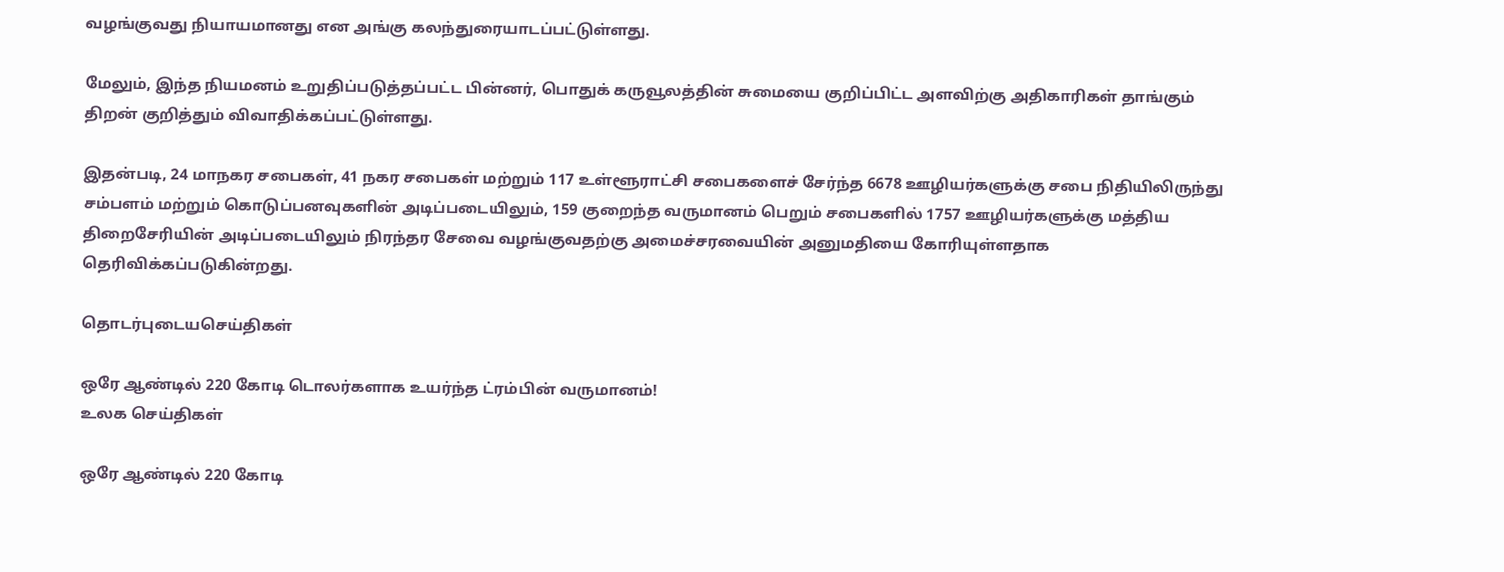வழங்குவது நியாயமானது என அங்கு கலந்துரையாடப்பட்டுள்ளது.

மேலும், இந்த நியமனம் உறுதிப்படுத்தப்பட்ட பின்னர், பொதுக் கருவூலத்தின் சுமையை குறிப்பிட்ட அளவிற்கு அதிகாரிகள் தாங்கும் திறன் குறித்தும் விவாதிக்கப்பட்டுள்ளது.

இதன்படி, 24 மாநகர சபைகள், 41 நகர சபைகள் மற்றும் 117 உள்ளூராட்சி சபைகளைச் சேர்ந்த 6678 ஊழியர்களுக்கு சபை நிதியிலிருந்து சம்பளம் மற்றும் கொடுப்பனவுகளின் அடிப்படையிலும், 159 குறைந்த வருமானம் பெறும் சபைகளில் 1757 ஊழியர்களுக்கு மத்திய திறைசேரியின் அடிப்படையிலும் நிரந்தர சேவை வழங்குவதற்கு அமைச்சரவையின் அனுமதியை கோரியுள்ளதாக தெரிவிக்கப்படுகின்றது.

தொடர்புடையசெய்திகள்

ஒரே ஆண்டில் 220 கோடி டொலர்களாக உயர்ந்த ட்ரம்பின் வருமானம்!
உலக செய்திகள்

ஒரே ஆண்டில் 220 கோடி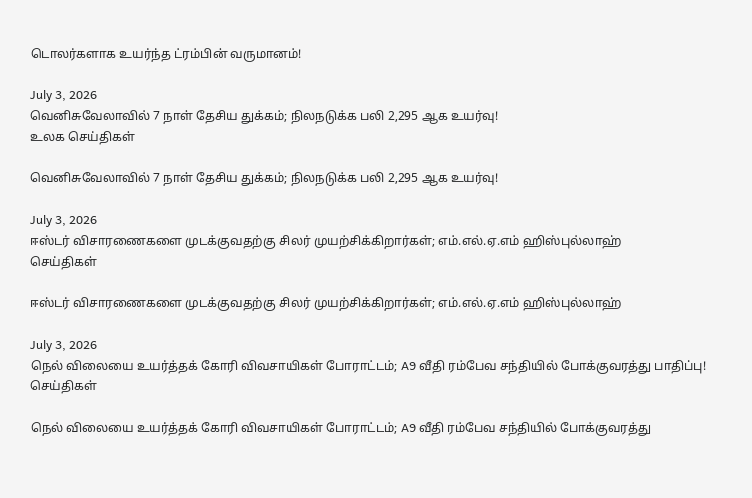டொலர்களாக உயர்ந்த ட்ரம்பின் வருமானம்!

July 3, 2026
வெனிசுவேலாவில் 7 நாள் தேசிய துக்கம்; நிலநடுக்க பலி 2,295 ஆக உயர்வு!
உலக செய்திகள்

வெனிசுவேலாவில் 7 நாள் தேசிய துக்கம்; நிலநடுக்க பலி 2,295 ஆக உயர்வு!

July 3, 2026
ஈஸ்டர் விசாரணைகளை முடக்குவதற்கு சிலர் முயற்சிக்கிறார்கள்; எம்.எல்.ஏ.எம் ஹிஸ்புல்லாஹ்
செய்திகள்

ஈஸ்டர் விசாரணைகளை முடக்குவதற்கு சிலர் முயற்சிக்கிறார்கள்; எம்.எல்.ஏ.எம் ஹிஸ்புல்லாஹ்

July 3, 2026
நெல் விலையை உயர்த்தக் கோரி விவசாயிகள் போராட்டம்; A9 வீதி ரம்பேவ சந்தியில் போக்குவரத்து பாதிப்பு!
செய்திகள்

நெல் விலையை உயர்த்தக் கோரி விவசாயிகள் போராட்டம்; A9 வீதி ரம்பேவ சந்தியில் போக்குவரத்து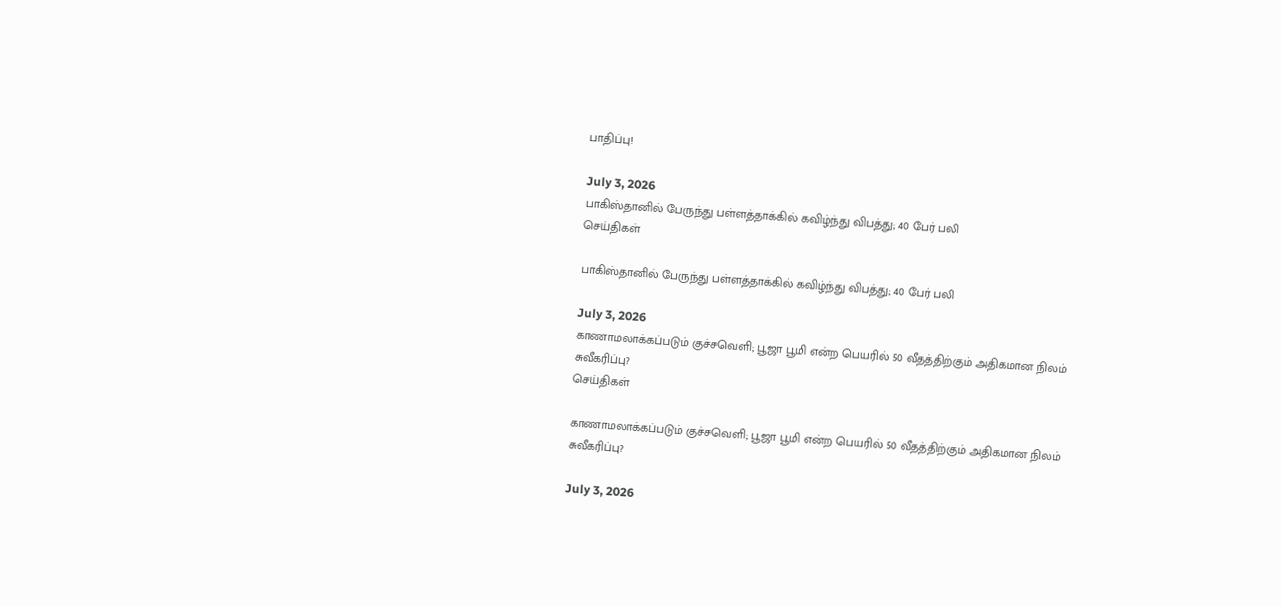பாதிப்பு!

July 3, 2026
பாகிஸ்தானில் பேருந்து பள்ளத்தாக்கில் கவிழ்ந்து விபத்து; 40 பேர் பலி
செய்திகள்

பாகிஸ்தானில் பேருந்து பள்ளத்தாக்கில் கவிழ்ந்து விபத்து; 40 பேர் பலி

July 3, 2026
காணாமலாக்கப்படும் குச்சவெளி; பூஜா பூமி என்ற பெயரில் 50 வீதத்திற்கும் அதிகமான நிலம் சுவீகரிப்பு?
செய்திகள்

காணாமலாக்கப்படும் குச்சவெளி; பூஜா பூமி என்ற பெயரில் 50 வீதத்திற்கும் அதிகமான நிலம் சுவீகரிப்பு?

July 3, 2026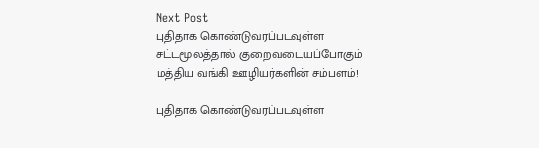Next Post
புதிதாக கொண்டுவரப்படவுள்ள சட்டமூலத்தால் குறைவடையப்போகும் மத்திய வங்கி ஊழியர்களின் சம்பளம்!

புதிதாக கொண்டுவரப்படவுள்ள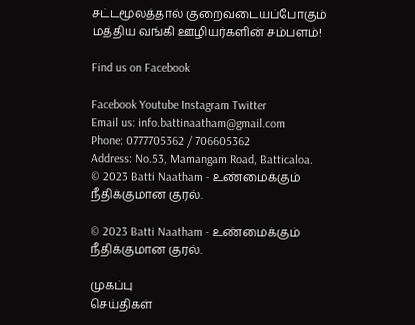சட்டமூலத்தால் குறைவடையப்போகும் மத்திய வங்கி ஊழியர்களின் சம்பளம்!

Find us on Facebook

Facebook Youtube Instagram Twitter
Email us: info.battinaatham@gmail.com
Phone: 0777705362 / 706605362
Address: No.53, Mamangam Road, Batticaloa.
© 2023 Batti Naatham - உண்மைக்கும் நீதிக்குமான குரல்.

© 2023 Batti Naatham - உண்மைக்கும் நீதிக்குமான குரல்.

முகப்பு
செய்திகள்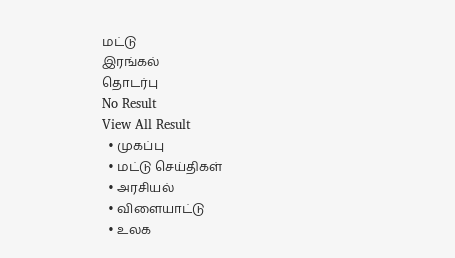மட்டு
இரங்கல்
தொடர்பு
No Result
View All Result
  • முகப்பு
  • மட்டு செய்திகள்
  • அரசியல்
  • விளையாட்டு
  • உலக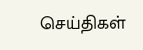செய்திகள்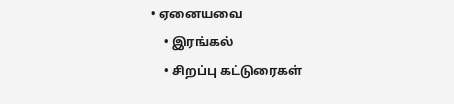• ஏனையவை
    • இரங்கல்
    • சிறப்பு கட்டுரைகள்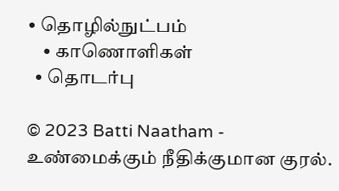• தொழில்நுட்பம்
    • காணொளிகள்
  • தொடர்பு

© 2023 Batti Naatham - உண்மைக்கும் நீதிக்குமான குரல்.